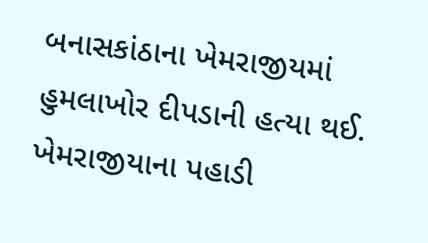બનાસકાંઠાના ખેમરાજીયમાં હુમલાખોર દીપડાની હત્યા થઈ. ખેમરાજીયાના પહાડી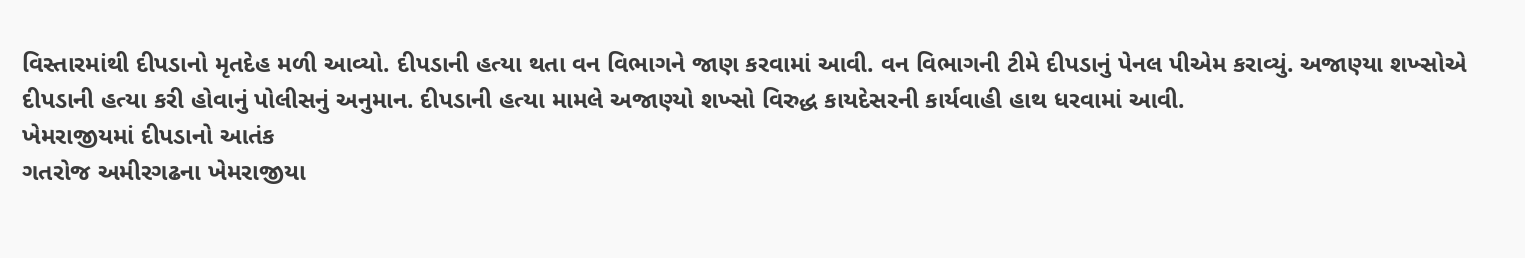વિસ્તારમાંથી દીપડાનો મૃતદેહ મળી આવ્યો. દીપડાની હત્યા થતા વન વિભાગને જાણ કરવામાં આવી. વન વિભાગની ટીમે દીપડાનું પેનલ પીએમ કરાવ્યું. અજાણ્યા શખ્સોએ દીપડાની હત્યા કરી હોવાનું પોલીસનું અનુમાન. દીપડાની હત્યા મામલે અજાણ્યો શખ્સો વિરુદ્ધ કાયદેસરની કાર્યવાહી હાથ ધરવામાં આવી.
ખેમરાજીયમાં દીપડાનો આતંક
ગતરોજ અમીરગઢના ખેમરાજીયા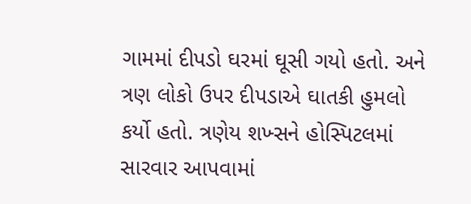ગામમાં દીપડો ઘરમાં ઘૂસી ગયો હતો. અને ત્રણ લોકો ઉપર દીપડાએ ઘાતકી હુમલો કર્યો હતો. ત્રણેય શખ્સને હોસ્પિટલમાં સારવાર આપવામાં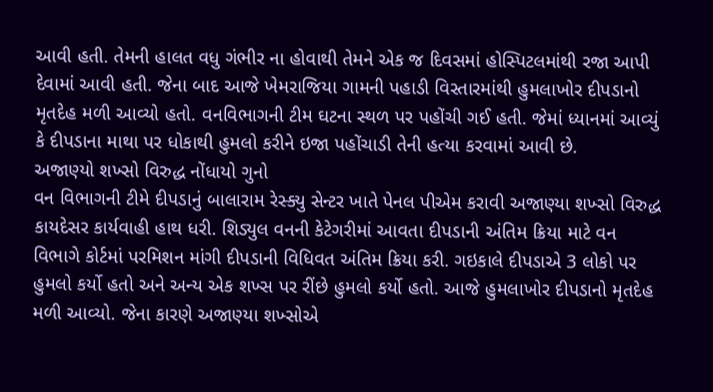આવી હતી. તેમની હાલત વધુ ગંભીર ના હોવાથી તેમને એક જ દિવસમાં હોસ્પિટલમાંથી રજા આપી દેવામાં આવી હતી. જેના બાદ આજે ખેમરાજિયા ગામની પહાડી વિસ્તારમાંથી હુમલાખોર દીપડાનો મૃતદેહ મળી આવ્યો હતો. વનવિભાગની ટીમ ઘટના સ્થળ પર પહોંચી ગઈ હતી. જેમાં ધ્યાનમાં આવ્યું કે દીપડાના માથા પર ધોકાથી હુમલો કરીને ઇજા પહોંચાડી તેની હત્યા કરવામાં આવી છે.
અજાણ્યો શખ્સો વિરુદ્ધ નોંધાયો ગુનો
વન વિભાગની ટીમે દીપડાનું બાલારામ રેસ્ક્યુ સેન્ટર ખાતે પેનલ પીએમ કરાવી અજાણ્યા શખ્સો વિરુદ્ધ કાયદેસર કાર્યવાહી હાથ ધરી. શિડ્યુલ વનની કેટેગરીમાં આવતા દીપડાની અંતિમ ક્રિયા માટે વન વિભાગે કોર્ટમાં પરમિશન માંગી દીપડાની વિધિવત અંતિમ ક્રિયા કરી. ગઇકાલે દીપડાએ 3 લોકો પર હુમલો કર્યો હતો અને અન્ય એક શખ્સ પર રીંછે હુમલો કર્યો હતો. આજે હુમલાખોર દીપડાનો મૃતદેહ મળી આવ્યો. જેના કારણે અજાણ્યા શખ્સોએ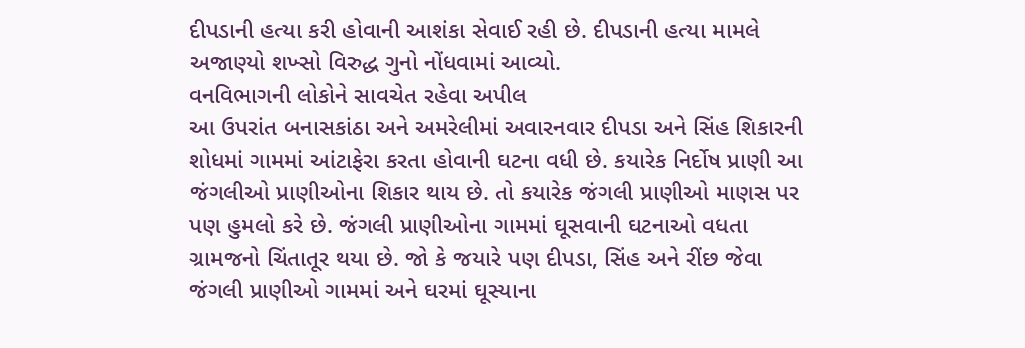દીપડાની હત્યા કરી હોવાની આશંકા સેવાઈ રહી છે. દીપડાની હત્યા મામલે અજાણ્યો શખ્સો વિરુદ્ધ ગુનો નોંધવામાં આવ્યો.
વનવિભાગની લોકોને સાવચેત રહેવા અપીલ
આ ઉપરાંત બનાસકાંઠા અને અમરેલીમાં અવારનવાર દીપડા અને સિંહ શિકારની શોધમાં ગામમાં આંટાફેરા કરતા હોવાની ઘટના વધી છે. કયારેક નિર્દોષ પ્રાણી આ જંગલીઓ પ્રાણીઓના શિકાર થાય છે. તો કયારેક જંગલી પ્રાણીઓ માણસ પર પણ હુમલો કરે છે. જંગલી પ્રાણીઓના ગામમાં ઘૂસવાની ઘટનાઓ વધતા ગ્રામજનો ચિંતાતૂર થયા છે. જો કે જયારે પણ દીપડા, સિંહ અને રીંછ જેવા જંગલી પ્રાણીઓ ગામમાં અને ઘરમાં ઘૂસ્યાના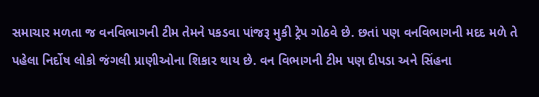સમાચાર મળતા જ વનવિભાગની ટીમ તેમને પકડવા પાંજરૂ મુકી ટ્રેપ ગોઠવે છે. છતાં પણ વનવિભાગની મદદ મળે તે પહેલા નિર્દોષ લોકો જંગલી પ્રાણીઓના શિકાર થાય છે. વન વિભાગની ટીમ પણ દીપડા અને સિંહના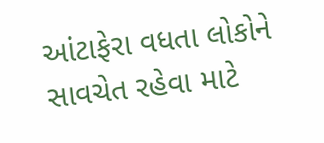આંટાફેરા વધતા લોકોને સાવચેત રહેવા માટે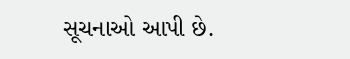સૂચનાઓ આપી છે.